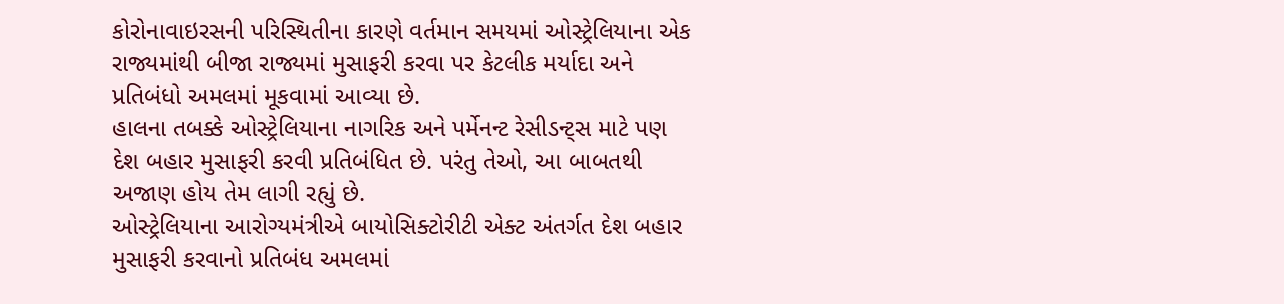કોરોનાવાઇરસની પરિસ્થિતીના કારણે વર્તમાન સમયમાં ઓસ્ટ્રેલિયાના એક રાજ્યમાંથી બીજા રાજ્યમાં મુસાફરી કરવા પર કેટલીક મર્યાદા અને પ્રતિબંધો અમલમાં મૂકવામાં આવ્યા છે.
હાલના તબક્કે ઓસ્ટ્રેલિયાના નાગરિક અને પર્મેનન્ટ રેસીડન્ટ્સ માટે પણ દેશ બહાર મુસાફરી કરવી પ્રતિબંધિત છે. પરંતુ તેઓ, આ બાબતથી અજાણ હોય તેમ લાગી રહ્યું છે.
ઓસ્ટ્રેલિયાના આરોગ્યમંત્રીએ બાયોસિક્ટોરીટી એક્ટ અંતર્ગત દેશ બહાર મુસાફરી કરવાનો પ્રતિબંધ અમલમાં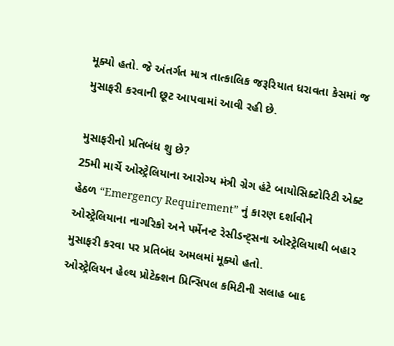મૂક્યો હતો. જે અંતર્ગત માત્ર તાત્કાલિક જરૂરિયાત ધરાવતા કેસમાં જ મુસાફરી કરવાની છૂટ આપવામાં આવી રહી છે.

મુસાફરીનો પ્રતિબંધ શુ છે?
25મી માર્ચે ઓસ્ટ્રેલિયાના આરોગ્ય મંત્રી ગ્રેગ હંટે બાયોસિક્ટોરિટી એક્ટ હેઠળ “Emergency Requirement” નું કારણ દર્શાવીને ઓસ્ટ્રેલિયાના નાગરિકો અને પર્મેનન્ટ રેસીડન્ટ્સના ઓસ્ટ્રેલિયાથી બહાર મુસાફરી કરવા પર પ્રતિબંધ અમલમાં મૂક્યો હતો.
ઓસ્ટ્રેલિયન હેલ્થ પ્રોટેક્શન પ્રિન્સિપલ કમિટીની સલાહ બાદ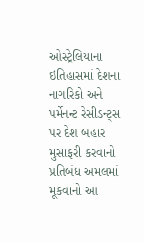ઓસ્ટ્રેલિયાના ઇતિહાસમાં દેશના નાગરિકો અને પર્મેનન્ટ રેસીડન્ટ્સ પર દેશ બહાર મુસાફરી કરવાનો પ્રતિબંધ અમલમાં મૂકવાનો આ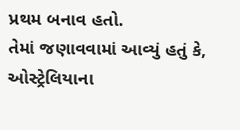પ્રથમ બનાવ હતો.
તેમાં જણાવવામાં આવ્યું હતું કે, ઓસ્ટ્રેલિયાના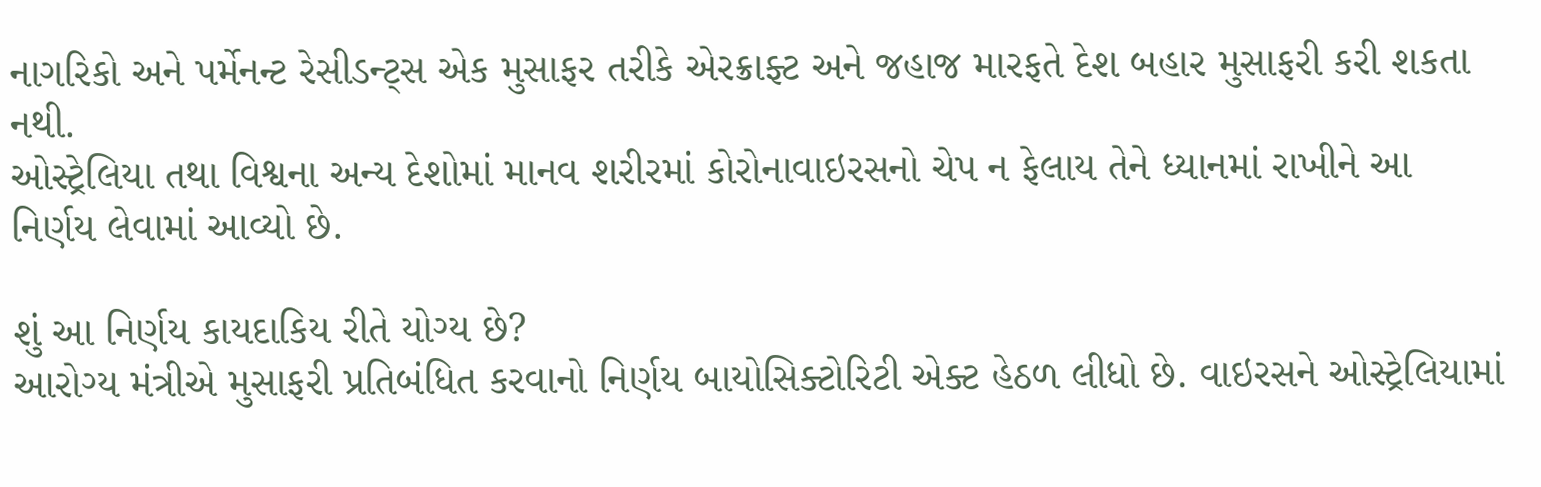નાગરિકો અને પર્મેનન્ટ રેસીડન્ટ્સ એક મુસાફર તરીકે એરક્રાફ્ટ અને જહાજ મારફતે દેશ બહાર મુસાફરી કરી શકતા નથી.
ઓસ્ટ્રેલિયા તથા વિશ્વના અન્ય દેશોમાં માનવ શરીરમાં કોરોનાવાઇરસનો ચેપ ન ફેલાય તેને ધ્યાનમાં રાખીને આ નિર્ણય લેવામાં આવ્યો છે.

શું આ નિર્ણય કાયદાકિય રીતે યોગ્ય છે?
આરોગ્ય મંત્રીએ મુસાફરી પ્રતિબંધિત કરવાનો નિર્ણય બાયોસિક્ટોરિટી એક્ટ હેઠળ લીધો છે. વાઇરસને ઓસ્ટ્રેલિયામાં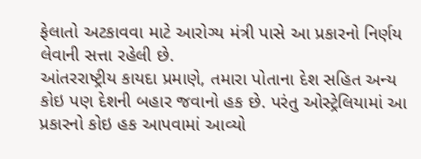ફેલાતો અટકાવવા માટે આરોગ્ય મંત્રી પાસે આ પ્રકારનો નિર્ણય લેવાની સત્તા રહેલી છે.
આંતરરાષ્ટ્રીય કાયદા પ્રમાણે, તમારા પોતાના દેશ સહિત અન્ય કોઇ પણ દેશની બહાર જવાનો હક છે. પરંતુ ઓસ્ટ્રેલિયામાં આ પ્રકારનો કોઇ હક આપવામાં આવ્યો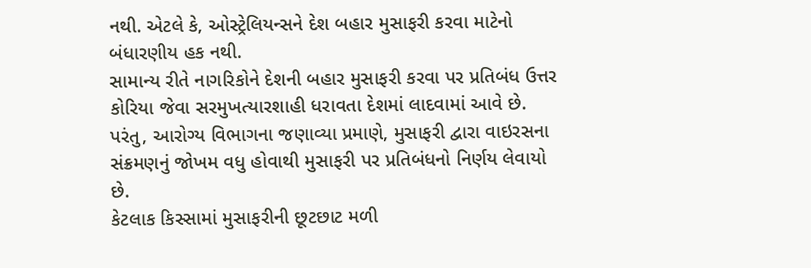નથી. એટલે કે, ઓસ્ટ્રેલિયન્સને દેશ બહાર મુસાફરી કરવા માટેનો બંધારણીય હક નથી.
સામાન્ય રીતે નાગરિકોને દેશની બહાર મુસાફરી કરવા પર પ્રતિબંધ ઉત્તર કોરિયા જેવા સરમુખત્યારશાહી ધરાવતા દેશમાં લાદવામાં આવે છે. પરંતુ, આરોગ્ય વિભાગના જણાવ્યા પ્રમાણે, મુસાફરી દ્વારા વાઇરસના સંક્રમણનું જોખમ વધુ હોવાથી મુસાફરી પર પ્રતિબંધનો નિર્ણય લેવાયો છે.
કેટલાક કિસ્સામાં મુસાફરીની છૂટછાટ મળી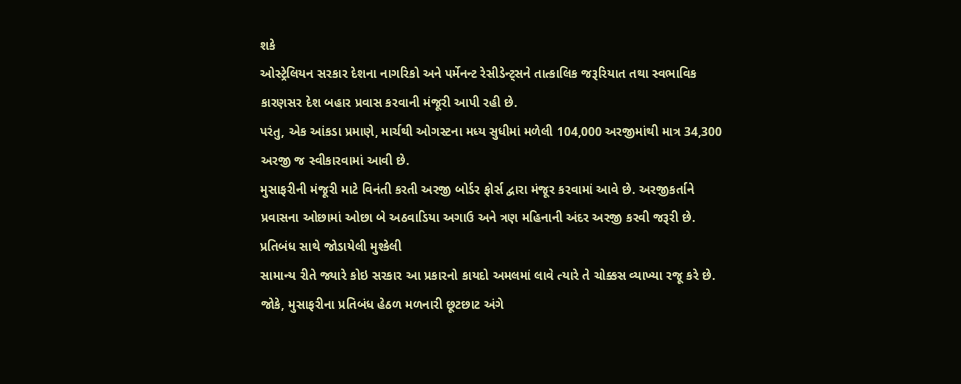શકે
ઓસ્ટ્રેલિયન સરકાર દેશના નાગરિકો અને પર્મેનન્ટ રેસીડેન્ટ્સને તાત્કાલિક જરૂરિયાત તથા સ્વભાવિક કારણસર દેશ બહાર પ્રવાસ કરવાની મંજૂરી આપી રહી છે.
પરંતુ, એક આંકડા પ્રમાણે, માર્ચથી ઓગસ્ટના મધ્ય સુધીમાં મળેલી 104,000 અરજીમાંથી માત્ર 34,300 અરજી જ સ્વીકારવામાં આવી છે.
મુસાફરીની મંજૂરી માટે વિનંતી કરતી અરજી બોર્ડર ફોર્સ દ્વારા મંજૂર કરવામાં આવે છે. અરજીકર્તાને પ્રવાસના ઓછામાં ઓછા બે અઠવાડિયા અગાઉ અને ત્રણ મહિનાની અંદર અરજી કરવી જરૂરી છે.
પ્રતિબંધ સાથે જોડાયેલી મુશ્કેલી
સામાન્ય રીતે જ્યારે કોઇ સરકાર આ પ્રકારનો કાયદો અમલમાં લાવે ત્યારે તે ચોક્કસ વ્યાખ્યા રજૂ કરે છે. જોકે, મુસાફરીના પ્રતિબંધ હેઠળ મળનારી છૂટછાટ અંગે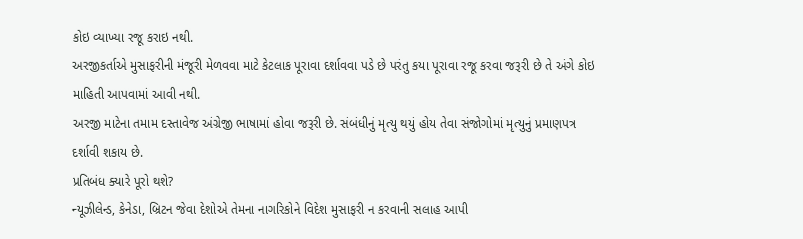કોઇ વ્યાખ્યા રજૂ કરાઇ નથી.
અરજીકર્તાએ મુસાફરીની મંજૂરી મેળવવા માટે કેટલાક પૂરાવા દર્શાવવા પડે છે પરંતુ કયા પૂરાવા રજૂ કરવા જરૂરી છે તે અંગે કોઇ માહિતી આપવામાં આવી નથી.
અરજી માટેના તમામ દસ્તાવેજ અંગ્રેજી ભાષામાં હોવા જરૂરી છે. સંબંધીનું મૃત્યુ થયું હોય તેવા સંજોગોમાં મૃત્યુનું પ્રમાણપત્ર દર્શાવી શકાય છે.
પ્રતિબંધ ક્યારે પૂરો થશે?
ન્યૂઝીલેન્ડ, કેનેડા, બ્રિટન જેવા દેશોએ તેમના નાગરિકોને વિદેશ મુસાફરી ન કરવાની સલાહ આપી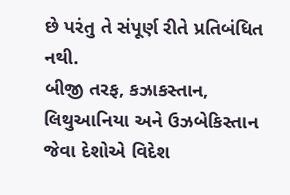છે પરંતુ તે સંપૂર્ણ રીતે પ્રતિબંધિત નથી.
બીજી તરફ, કઝાકસ્તાન, લિથુઆનિયા અને ઉઝબેકિસ્તાન જેવા દેશોએ વિદેશ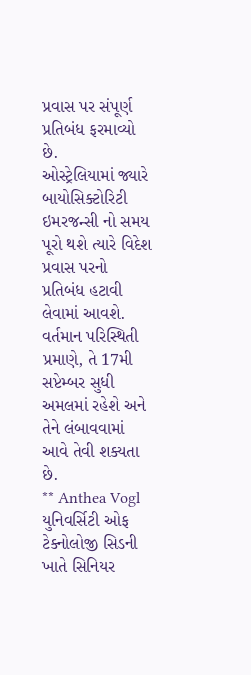પ્રવાસ પર સંપૂર્ણ પ્રતિબંધ ફરમાવ્યો છે.
ઓસ્ટ્રેલિયામાં જ્યારે બાયોસિક્ટોરિટી ઇમરજન્સી નો સમય પૂરો થશે ત્યારે વિદેશ પ્રવાસ પરનો પ્રતિબંધ હટાવી લેવામાં આવશે.
વર્તમાન પરિસ્થિતી પ્રમાણે, તે 17મી સપ્ટેમ્બર સુધી અમલમાં રહેશે અને તેને લંબાવવામાં આવે તેવી શક્યતા છે.
** Anthea Vogl યુનિવર્સિટી ઓફ ટેક્નોલોજી સિડની ખાતે સિનિયર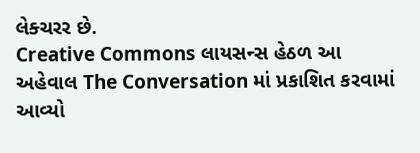લેક્ચરર છે.
Creative Commons લાયસન્સ હેઠળ આ અહેવાલ The Conversation માં પ્રકાશિત કરવામાં આવ્યો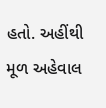હતો. અહીંથી મૂળ અહેવાલ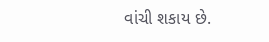વાંચી શકાય છે.